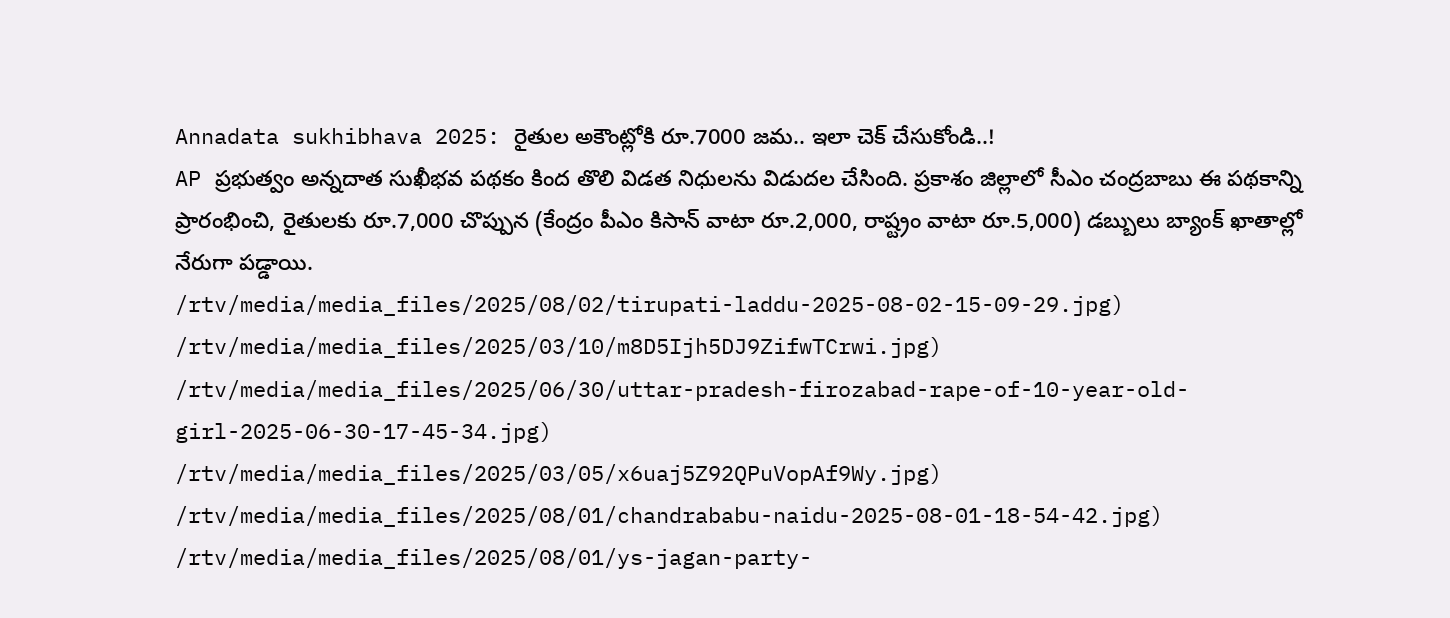Annadata sukhibhava 2025: రైతుల అకౌంట్లోకి రూ.7000 జమ.. ఇలా చెక్ చేసుకోండి..!
AP ప్రభుత్వం అన్నదాత సుఖీభవ పథకం కింద తొలి విడత నిధులను విడుదల చేసింది. ప్రకాశం జిల్లాలో సీఎం చంద్రబాబు ఈ పథకాన్ని ప్రారంభించి, రైతులకు రూ.7,000 చొప్పున (కేంద్రం పీఎం కిసాన్ వాటా రూ.2,000, రాష్ట్రం వాటా రూ.5,000) డబ్బులు బ్యాంక్ ఖాతాల్లో నేరుగా పడ్డాయి.
/rtv/media/media_files/2025/08/02/tirupati-laddu-2025-08-02-15-09-29.jpg)
/rtv/media/media_files/2025/03/10/m8D5Ijh5DJ9ZifwTCrwi.jpg)
/rtv/media/media_files/2025/06/30/uttar-pradesh-firozabad-rape-of-10-year-old-girl-2025-06-30-17-45-34.jpg)
/rtv/media/media_files/2025/03/05/x6uaj5Z92QPuVopAf9Wy.jpg)
/rtv/media/media_files/2025/08/01/chandrababu-naidu-2025-08-01-18-54-42.jpg)
/rtv/media/media_files/2025/08/01/ys-jagan-party-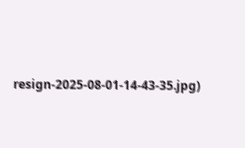resign-2025-08-01-14-43-35.jpg)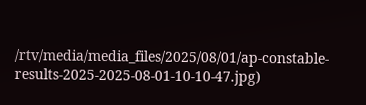/rtv/media/media_files/2025/08/01/ap-constable-results-2025-2025-08-01-10-10-47.jpg)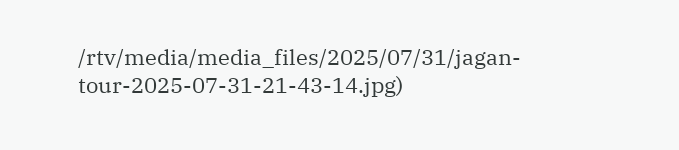/rtv/media/media_files/2025/07/31/jagan-tour-2025-07-31-21-43-14.jpg)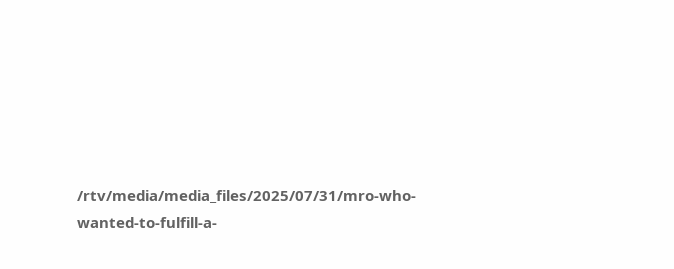/rtv/media/media_files/2025/07/31/mro-who-wanted-to-fulfill-a-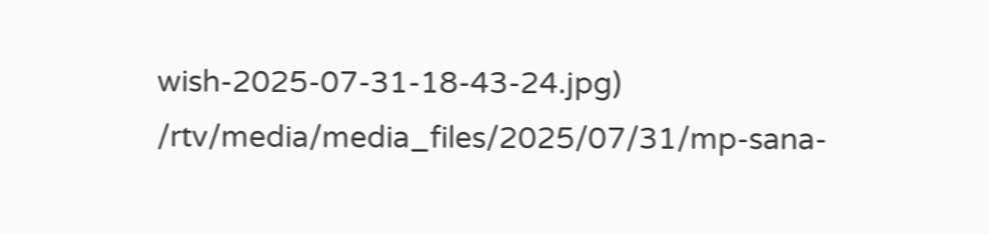wish-2025-07-31-18-43-24.jpg)
/rtv/media/media_files/2025/07/31/mp-sana-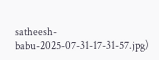satheesh-babu-2025-07-31-17-31-57.jpg)